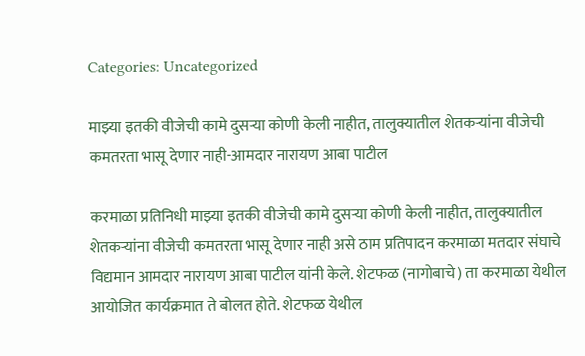Categories: Uncategorized

माझ्या इतकी वीजेची कामे दुसऱ्या कोणी केली नाहीत, तालुक्यातील शेतकऱ्यांना वीजेची कमतरता भासू देणार नाही-आमदार नारायण आबा पाटील

करमाळा प्रतिनिधी माझ्या इतकी वीजेची कामे दुसऱ्या कोणी केली नाहीत, तालुक्यातील शेतकऱ्यांना वीजेची कमतरता भासू देणार नाही असे ठाम प्रतिपादन करमाळा मतदार संघाचे विद्यमान आमदार नारायण आबा पाटील यांनी केले. शेटफळ (नागोबाचे) ता करमाळा येथील आयोजित कार्यक्रमात ते बोलत होते. शेटफळ येथील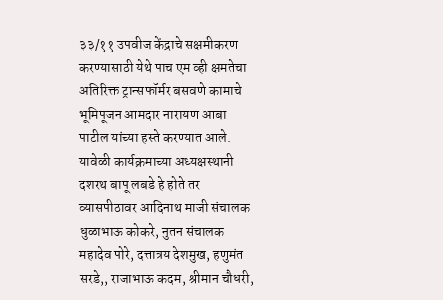३३/११ उपवीज केंद्राचे सक्षमीकरण करण्यासाठी येथे पाच एम व्ही क्षमतेचा अतिरिक्त ट्रान्सफॉर्मर बसवणे कामाचे भूमिपूजन आमदार नारायण आबा पाटील यांच्या हस्ते करण्यात आले. यावेळी कार्यक्रमाच्या अध्यक्षस्थानी दशरथ बापू लबडे हे होते तर व्यासपीठावर आदिनाथ माजी संचालक धुळाभाऊ कोकरे, नुतन संचालक महादेव पोरे, दत्तात्रय देशमुख, हणुमंत सरडे,, राजाभाऊ कदम, श्रीमान चौधरी,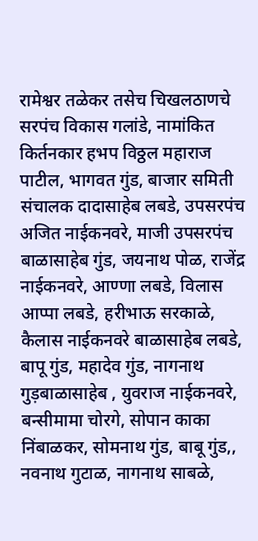रामेश्वर तळेकर तसेच चिखलठाणचे सरपंच विकास गलांडे, नामांकित किर्तनकार हभप विठ्ठल महाराज पाटील, भागवत गुंड, बाजार समिती संचालक दादासाहेब लबडे, उपसरपंच अजित नाईकनवरे, माजी उपसरपंच बाळासाहेब गुंड, जयनाथ पोळ, राजेंद्र नाईकनवरे, आण्णा लबडे, विलास आप्पा लबडे, हरीभाऊ सरकाळे, कैलास नाईकनवरे बाळासाहेब लबडे, बापू गुंड, महादेव गुंड, नागनाथ गुड़बाळासाहेब , युवराज नाईकनवरे, बन्सीमामा चोरगे, सोपान काका निंबाळकर, सोमनाथ गुंड, बाबू गुंड,, नवनाथ गुटाळ, नागनाथ साबळे,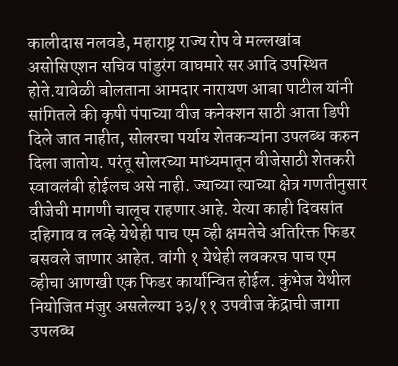कालीदास नलवडे, महाराष्ट्र राज्य रोप वे मल्लखांब असोसिएशन सचिव पांडुरंग वाघमारे सर आदि उपस्थित होते.यावेळी बोलताना आमदार नारायण आबा पाटील यांनी सांगितले की कृषी पंपाच्या वीज कनेक्शन साठी आता डिपी दिले जात नाहीत, सोलरचा पर्याय शेतकऱ्यांना उपलब्ध करुन दिला जातोय. परंतू सोलरच्या माध्यमातून वीजेसाठी शेतकरी स्वावलंबी होईलच असे नाही. ज्याच्या त्याच्या क्षेत्र गणतीनुसार वीजेची मागणी चालूच राहणार आहे. येत्या काही दिवसांत दहिगाव व लव्हे येथेही पाच एम व्ही क्षमतेचे अतिरिक्त फिडर बसवले जाणार आहेत. वांगी १ येथेही लवकरच पाच एम व्हीचा आणखी एक फिडर कार्यान्वित होईल. कुंभेज येथील नियोजित मंजुर असलेल्या ३३/११ उपवीज केंद्राची जागा उपलब्ध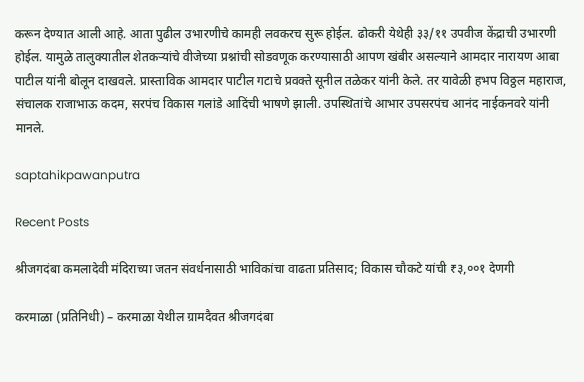करून देण्यात आली आहे. आता पुढील उभारणीचे कामही लवकरच सुरू होईल. ढोकरी येथेही ३३/११ उपवीज केंद्राची उभारणी होईल. यामुळे तालुक्यातील शेतकऱ्यांचे वीजेच्या प्रश्नांची सोडवणूक करण्यासाठी आपण खंबीर असल्याने आमदार नारायण आबा पाटील यांनी बोलून दाखवले. प्रास्ताविक आमदार पाटील गटाचे प्रवक्ते सूनील तळेकर यांनी केले. तर यावेळी हभप विठ्ठल महाराज, संचालक राजाभाऊ कदम, सरपंच विकास गलांडे आदिंची भाषणे झाली. उपस्थितांचे आभार उपसरपंच आनंद नाईकनवरे यांनी मानले.

saptahikpawanputra

Recent Posts

श्रीजगदंबा कमलादेवी मंदिराच्या जतन संवर्धनासाठी भाविकांचा वाढता प्रतिसाद; विकास चौकटे यांची ₹३,००१ देणगी

करमाळा (प्रतिनिधी) – करमाळा येथील ग्रामदैवत श्रीजगदंबा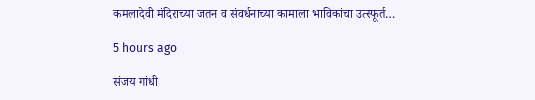कमलादेवी मंदिराच्या जतन व संवर्धनाच्या कामाला भाविकांचा उत्स्फूर्त…

5 hours ago

संजय गांधी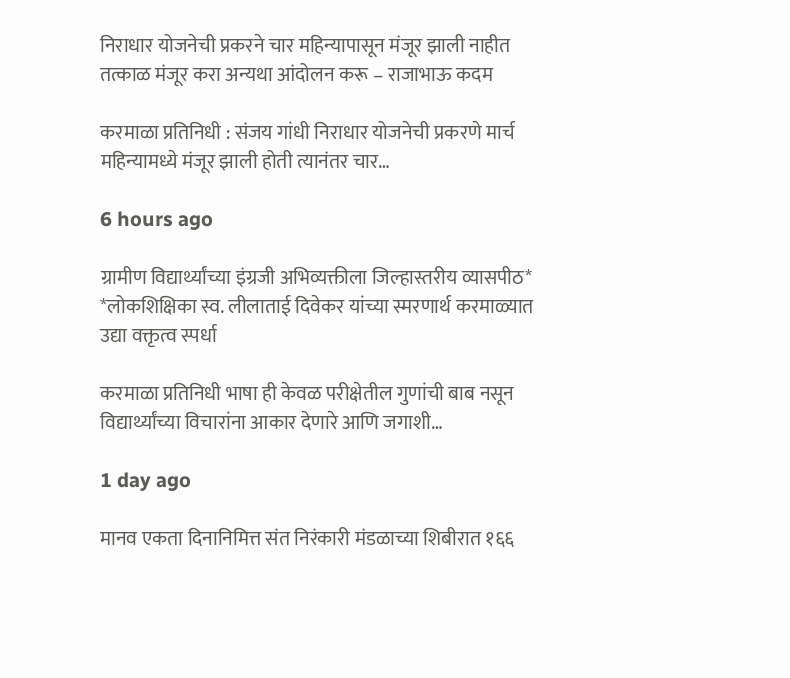निराधार योजनेची प्रकरने चार महिन्यापासून मंजूर झाली नाहीत तत्काळ मंजूर करा अन्यथा आंदोलन करू – राजाभाऊ कदम

करमाळा प्रतिनिधी : संजय गांधी निराधार योजनेची प्रकरणे मार्च महिन्यामध्ये मंजूर झाली होती त्यानंतर चार…

6 hours ago

ग्रामीण विद्यार्थ्यांच्या इंग्रजी अभिव्यक्तीला जिल्हास्तरीय व्यासपीठ* *लोकशिक्षिका स्व. लीलाताई दिवेकर यांच्या स्मरणार्थ करमाळ्यात उद्या वक्तृत्व स्पर्धा

करमाळा प्रतिनिधी भाषा ही केवळ परीक्षेतील गुणांची बाब नसून विद्यार्थ्यांच्या विचारांना आकार देणारे आणि जगाशी…

1 day ago

मानव एकता दिनानिमित्त संत निरंकारी मंडळाच्या शिबीरात १६६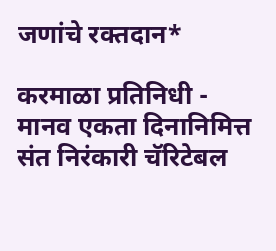जणांचे रक्तदान*

करमाळा प्रतिनिधी - मानव एकता दिनानिमित्त संत निरंकारी चॅरिटेबल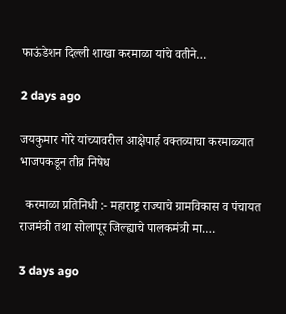फाऊंडेशन दिल्ली शाखा करमाळा यांचे वतीने…

2 days ago

जयकुमार गोरे यांच्यावरील आक्षेपार्ह वक्तव्याचा करमाळ्यात भाजपकडून तीव्र निषेध

  करमाळा प्रतिनिधी :- महाराष्ट्र राज्याचे ग्रामविकास व पंचायत राजमंत्री तथा सोलापूर जिल्ह्याचे पालकमंत्री मा.…

3 days ago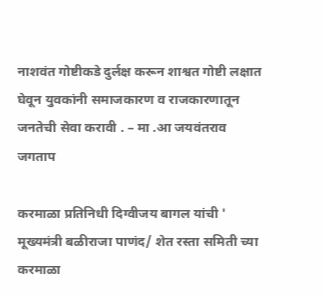नाशवंत गोष्टीकडे दुर्लक्ष करून शाश्वत गोष्टी लक्षात घेवून युवकांनी समाजकारण व राजकारणातून जनतेची सेवा करावी . – मा .आ जयवंतराव जगताप

करमाळा प्रतिनिधी दिग्वीजय बागल यांची ' मूख्यमंत्री बळीराजा पाणंद/ शेत रस्ता समिती च्या करमाळा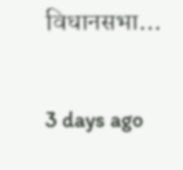विधानसभा…

3 days ago